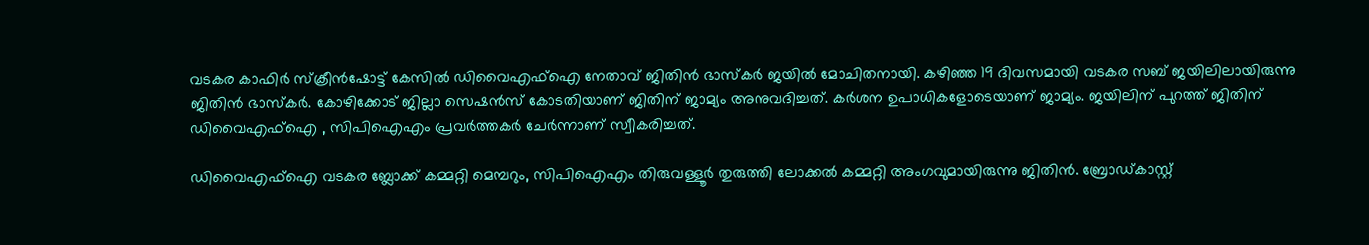വടകര കാഫിർ സ്ക്രീൻഷോട്ട് കേസിൽ ഡിവൈഎഫ്ഐ നേതാവ് ജിതിൻ ഭാസ്കർ ജയിൽ മോചിതനായി. കഴിഞ്ഞ 19 ദിവസമായി വടകര സബ് ജയിലിലായിരുന്നു ജിതിൻ ഭാസ്കർ. കോഴിക്കോട് ജില്ലാ സെഷൻസ് കോടതിയാണ് ജിതിന് ജാമ്യം അനുവദിച്ചത്. കർശന ഉപാധികളോടെയാണ് ജാമ്യം. ജയിലിന് പുറത്ത് ജിതിന് ഡിവൈഎഫ്ഐ , സിപിഐഎം പ്രവർത്തകർ ചേർന്നാണ് സ്വീകരിച്ചത്.

ഡിവൈഎഫ്‌ഐ വടകര ബ്ലോക്ക് കമ്മറ്റി മെമ്പറും, സിപിഐഎം തിരുവള്ളൂർ തുരുത്തി ലോക്കൽ കമ്മറ്റി അംഗവുമായിരുന്നു ജിതിൻ. ബ്രോഡ്കാസ്റ്റ്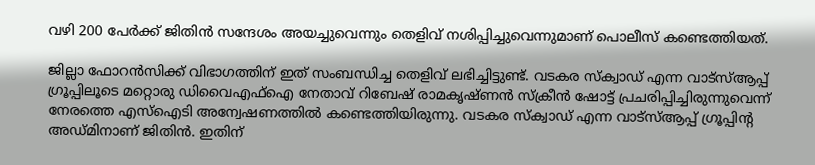വഴി 200 പേർക്ക് ജിതിൻ സന്ദേശം അയച്ചുവെന്നും തെളിവ് നശിപ്പിച്ചുവെന്നുമാണ് പൊലീസ് കണ്ടെത്തിയത്.

ജില്ലാ ഫോറൻസിക്ക് വിഭാഗത്തിന് ഇത് സംബന്ധിച്ച തെളിവ് ലഭിച്ചിട്ടുണ്ട്. വടകര സ്‌ക്വാഡ് എന്ന വാട്‌സ്ആപ്പ് ഗ്രൂപ്പിലൂടെ മറ്റൊരു ഡിവൈഎഫ്‌ഐ നേതാവ് റിബേഷ് രാമകൃഷ്ണൻ സ്‌ക്രീൻ ഷോട്ട് പ്രചരിപ്പിച്ചിരുന്നുവെന്ന് നേരത്തെ എസ്‌ഐടി അന്വേഷണത്തിൽ കണ്ടെത്തിയിരുന്നു. വടകര സ്‌ക്വാഡ് എന്ന വാട്‌സ്ആപ്പ് ഗ്രൂപ്പിന്റ അഡ്മിനാണ് ജിതിൻ. ഇതിന്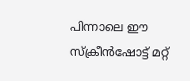പിന്നാലെ ഈ സ്‌ക്രീൻഷോട്ട് മറ്റ്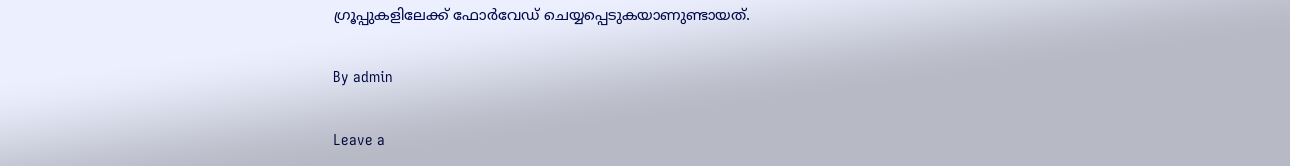ഗ്രൂപ്പുകളിലേക്ക് ഫോർവേഡ് ചെയ്യപ്പെടുകയാണുണ്ടായത്.

By admin

Leave a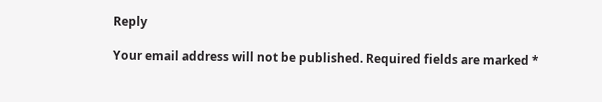Reply

Your email address will not be published. Required fields are marked *